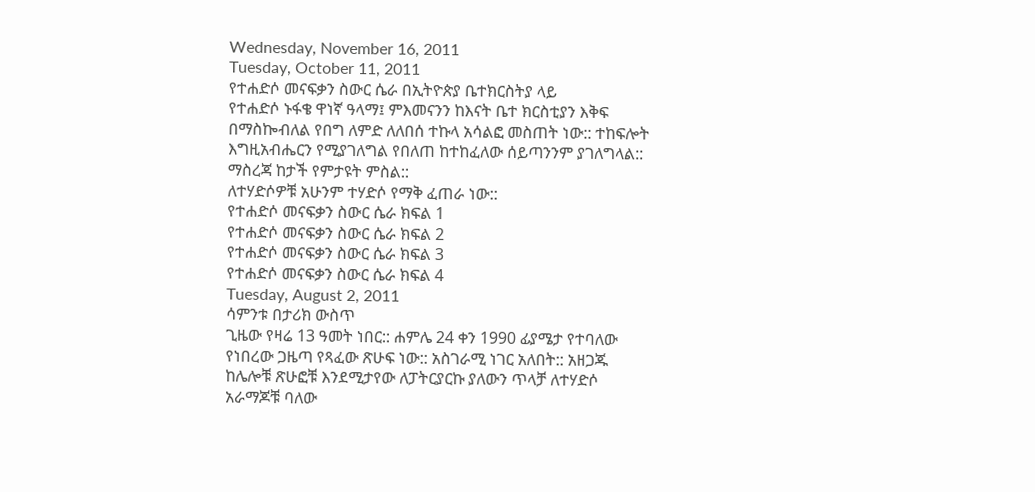Wednesday, November 16, 2011
Tuesday, October 11, 2011
የተሐድሶ መናፍቃን ስውር ሴራ በኢትዮጵያ ቤተክርስትያ ላይ
የተሐድሶ ኑፋቄ ዋነኛ ዓላማ፤ ምእመናንን ከእናት ቤተ ክርስቲያን እቅፍ በማስኰብለል የበግ ለምድ ለለበሰ ተኩላ አሳልፎ መስጠት ነው:: ተከፍሎት እግዚአብሔርን የሚያገለግል የበለጠ ከተከፈለው ሰይጣንንም ያገለግላል:: ማስረጃ ከታች የምታዩት ምስል::
ለተሃድሶዎቹ አሁንም ተሃድሶ የማቅ ፈጠራ ነው::
የተሐድሶ መናፍቃን ስውር ሴራ ክፍል 1
የተሐድሶ መናፍቃን ስውር ሴራ ክፍል 2
የተሐድሶ መናፍቃን ስውር ሴራ ክፍል 3
የተሐድሶ መናፍቃን ስውር ሴራ ክፍል 4
Tuesday, August 2, 2011
ሳምንቱ በታሪክ ውስጥ
ጊዜው የዛሬ 13 ዓመት ነበር:: ሐምሌ 24 ቀን 1990 ፊያሜታ የተባለው የነበረው ጋዜጣ የጻፈው ጽሁፍ ነው:: አስገራሚ ነገር አለበት:: አዘጋጁ ከሌሎቹ ጽሁፎቹ እንደሚታየው ለፓትርያርኩ ያለውን ጥላቻ ለተሃድሶ አራማጆቹ ባለው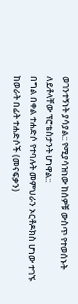ወገንተኝነት ያሳያል:: የሚያሳዝነው ከሰዎቹ ውስጥ የተወሰኑት ለይቶላቸው ፕሮቴስታንት ሆነዋል::
በግል በቀል ተሐድሶ የተባሉት መምህራን ኦርቶዶክስ ሆነው ተገኙ
ከወራት በፊት ተሐድሶች (መናፍቃን)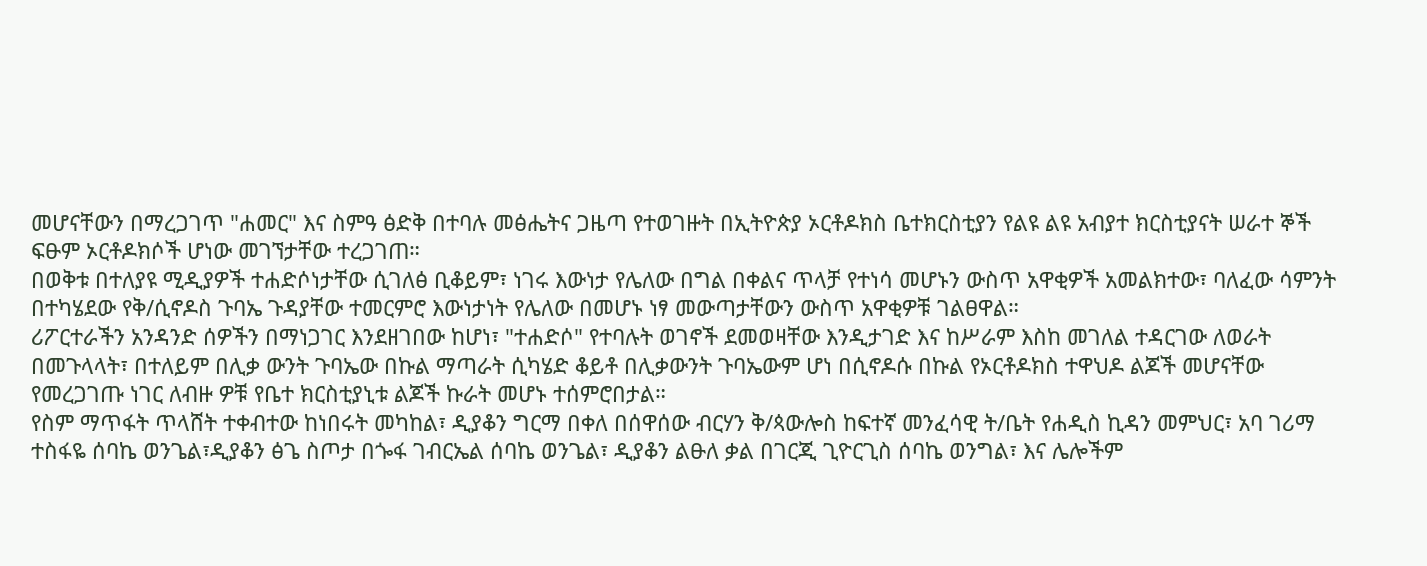መሆናቸውን በማረጋገጥ "ሐመር" እና ስምዓ ፅድቅ በተባሉ መፅሔትና ጋዜጣ የተወገዙት በኢትዮጵያ ኦርቶዶክስ ቤተክርስቲያን የልዩ ልዩ አብያተ ክርስቲያናት ሠራተ ኞች ፍፁም ኦርቶዶክሶች ሆነው መገኘታቸው ተረጋገጠ።
በወቅቱ በተለያዩ ሚዲያዎች ተሐድሶነታቸው ሲገለፅ ቢቆይም፣ ነገሩ እውነታ የሌለው በግል በቀልና ጥላቻ የተነሳ መሆኑን ውስጥ አዋቂዎች አመልክተው፣ ባለፈው ሳምንት በተካሄደው የቅ/ሲኖዶስ ጉባኤ ጉዳያቸው ተመርምሮ እውነታነት የሌለው በመሆኑ ነፃ መውጣታቸውን ውስጥ አዋቂዎቹ ገልፀዋል።
ሪፖርተራችን አንዳንድ ሰዎችን በማነጋገር እንደዘገበው ከሆነ፣ "ተሐድሶ" የተባሉት ወገኖች ደመወዛቸው እንዲታገድ እና ከሥራም እስከ መገለል ተዳርገው ለወራት በመጉላላት፣ በተለይም በሊቃ ውንት ጉባኤው በኩል ማጣራት ሲካሄድ ቆይቶ በሊቃውንት ጉባኤውም ሆነ በሲኖዶሱ በኩል የኦርቶዶክስ ተዋህዶ ልጆች መሆናቸው የመረጋገጡ ነገር ለብዙ ዎቹ የቤተ ክርስቲያኒቱ ልጆች ኩራት መሆኑ ተሰምሮበታል።
የስም ማጥፋት ጥላሸት ተቀብተው ከነበሩት መካከል፣ ዲያቆን ግርማ በቀለ በሰዋሰው ብርሃን ቅ/ጳውሎስ ከፍተኛ መንፈሳዊ ት/ቤት የሐዲስ ኪዳን መምህር፣ አባ ገሪማ ተስፋዬ ሰባኬ ወንጌል፣ዲያቆን ፅጌ ስጦታ በጐፋ ገብርኤል ሰባኬ ወንጌል፣ ዲያቆን ልፁለ ቃል በገርጂ ጊዮርጊስ ሰባኬ ወንግል፣ እና ሌሎችም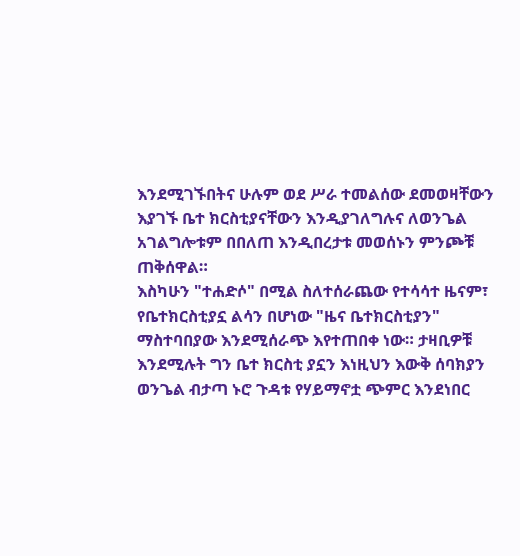እንደሚገኙበትና ሁሉም ወደ ሥራ ተመልሰው ደመወዛቸውን እያገኙ ቤተ ክርስቲያናቸውን እንዲያገለግሉና ለወንጌል አገልግሎቱም በበለጠ እንዲበረታቱ መወሰኑን ምንጮቹ ጠቅሰዋል።
እስካሁን "ተሐድሶ" በሚል ስለተሰራጨው የተሳሳተ ዜናም፣ የቤተክርስቲያኗ ልሳን በሆነው "ዜና ቤተክርስቲያን" ማስተባበያው እንደሚሰራጭ እየተጠበቀ ነው። ታዛቢዎቹ እንደሚሉት ግን ቤተ ክርስቲ ያኗን እነዚህን እውቅ ሰባክያን ወንጌል ብታጣ ኑሮ ጉዳቱ የሃይማኖቷ ጭምር እንደነበር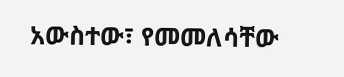አውስተው፣ የመመለሳቸው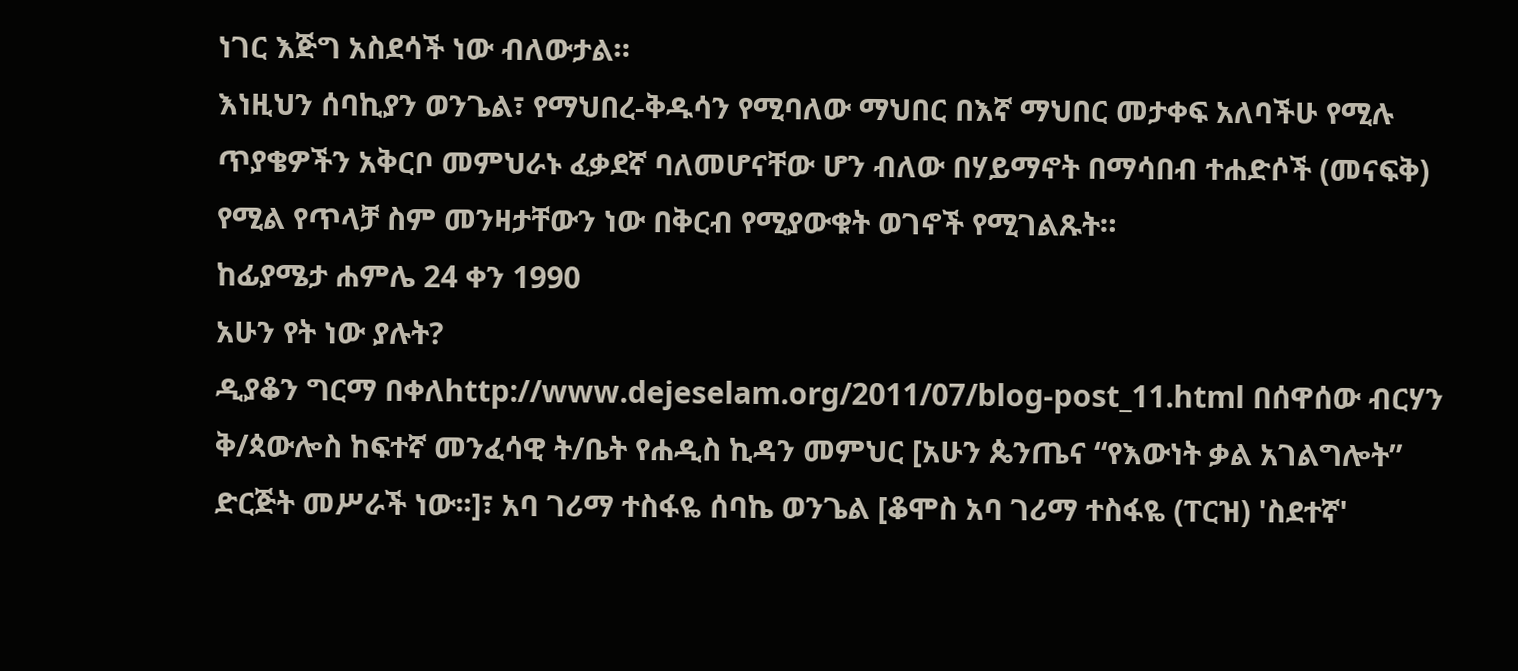ነገር እጅግ አስደሳች ነው ብለውታል።
እነዚህን ሰባኪያን ወንጌል፣ የማህበረ-ቅዱሳን የሚባለው ማህበር በእኛ ማህበር መታቀፍ አለባችሁ የሚሉ ጥያቄዎችን አቅርቦ መምህራኑ ፈቃደኛ ባለመሆናቸው ሆን ብለው በሃይማኖት በማሳበብ ተሐድሶች (መናፍቅ) የሚል የጥላቻ ስም መንዛታቸውን ነው በቅርብ የሚያውቁት ወገኖች የሚገልጹት።
ከፊያሜታ ሐምሌ 24 ቀን 1990
አሁን የት ነው ያሉት?
ዲያቆን ግርማ በቀለhttp://www.dejeselam.org/2011/07/blog-post_11.html በሰዋሰው ብርሃን ቅ/ጳውሎስ ከፍተኛ መንፈሳዊ ት/ቤት የሐዲስ ኪዳን መምህር [አሁን ጴንጤና “የእውነት ቃል አገልግሎት” ድርጅት መሥራች ነው፡፡]፣ አባ ገሪማ ተስፋዬ ሰባኬ ወንጌል [ቆሞስ አባ ገሪማ ተስፋዬ (ፐርዝ) 'ስደተኛ'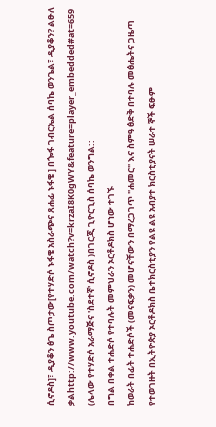ሲኖዶስ]፣ ዲያቆን ፅጌ ስጦታው[የተሃድሶ ኑፋቄ አስራጭና ጸሐፊ ኑፋቄ ] በጐፋ ገብርኤል ሰባኬ ወንጌል፣ ዲያቆን? ልፁለ ቃልhttp://www.youtube.com/watch?v=krzaI8K0gWY&feature=player_embedded#at=659 (ሌላው የተሃድሶ አራማጅና 'ስደተኛ' ሲኖዶስ )በገርጂ ጊዮርጊስ ሰባኬ ወንግል::
በግል በቀል ተሐድሶ የተባሉት መምህራን ኦርቶዶክስ ሆነው ተገኙ
ከወራት በፊት ተሐድሶች (መናፍቃን) መሆናቸውን በማረጋገጥ "ሐመር" እና ስምዓ ፅድቅ በተባሉ መፅሔትና ጋዜጣ የተወገዙት በኢትዮጵያ ኦርቶዶክስ ቤተክርስቲያን የልዩ ልዩ አብያተ ክርስቲያናት ሠራተ ኞች ፍፁም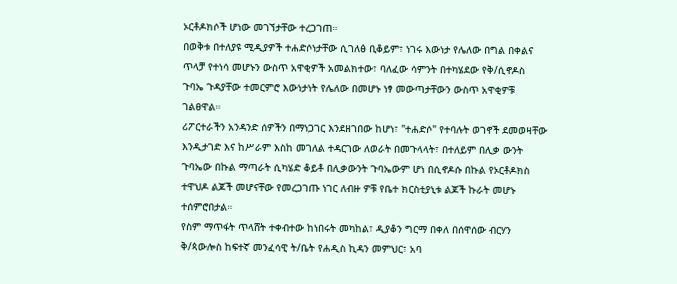ኦርቶዶክሶች ሆነው መገኘታቸው ተረጋገጠ።
በወቅቱ በተለያዩ ሚዲያዎች ተሐድሶነታቸው ሲገለፅ ቢቆይም፣ ነገሩ እውነታ የሌለው በግል በቀልና ጥላቻ የተነሳ መሆኑን ውስጥ አዋቂዎች አመልክተው፣ ባለፈው ሳምንት በተካሄደው የቅ/ሲኖዶስ ጉባኤ ጉዳያቸው ተመርምሮ እውነታነት የሌለው በመሆኑ ነፃ መውጣታቸውን ውስጥ አዋቂዎቹ ገልፀዋል።
ሪፖርተራችን አንዳንድ ሰዎችን በማነጋገር እንደዘገበው ከሆነ፣ "ተሐድሶ" የተባሉት ወገኖች ደመወዛቸው እንዲታገድ እና ከሥራም እስከ መገለል ተዳርገው ለወራት በመጉላላት፣ በተለይም በሊቃ ውንት ጉባኤው በኩል ማጣራት ሲካሄድ ቆይቶ በሊቃውንት ጉባኤውም ሆነ በሲኖዶሱ በኩል የኦርቶዶክስ ተዋህዶ ልጆች መሆናቸው የመረጋገጡ ነገር ለብዙ ዎቹ የቤተ ክርስቲያኒቱ ልጆች ኩራት መሆኑ ተሰምሮበታል።
የስም ማጥፋት ጥላሸት ተቀብተው ከነበሩት መካከል፣ ዲያቆን ግርማ በቀለ በሰዋሰው ብርሃን ቅ/ጳውሎስ ከፍተኛ መንፈሳዊ ት/ቤት የሐዲስ ኪዳን መምህር፣ አባ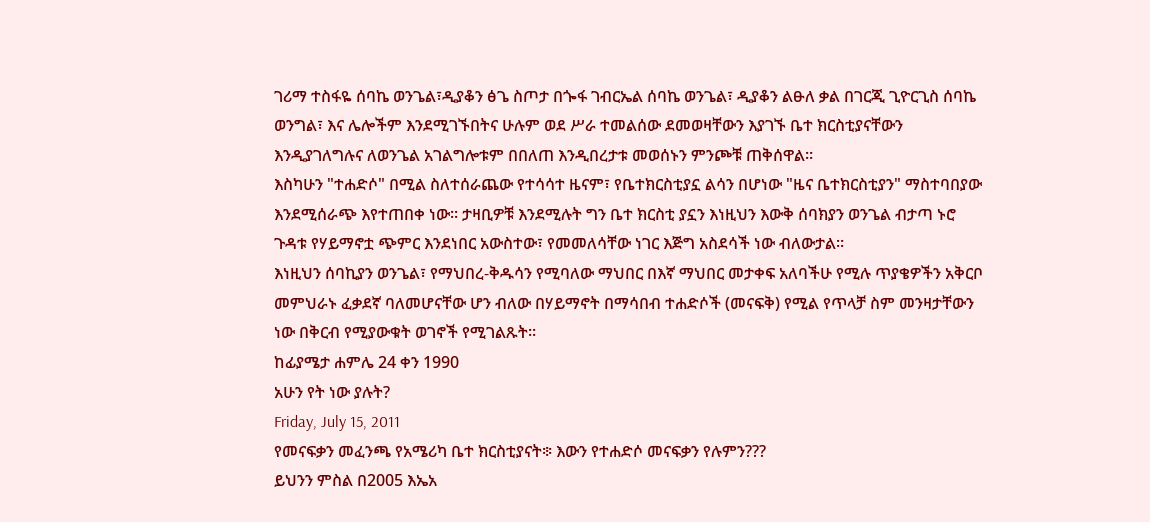ገሪማ ተስፋዬ ሰባኬ ወንጌል፣ዲያቆን ፅጌ ስጦታ በጐፋ ገብርኤል ሰባኬ ወንጌል፣ ዲያቆን ልፁለ ቃል በገርጂ ጊዮርጊስ ሰባኬ ወንግል፣ እና ሌሎችም እንደሚገኙበትና ሁሉም ወደ ሥራ ተመልሰው ደመወዛቸውን እያገኙ ቤተ ክርስቲያናቸውን እንዲያገለግሉና ለወንጌል አገልግሎቱም በበለጠ እንዲበረታቱ መወሰኑን ምንጮቹ ጠቅሰዋል።
እስካሁን "ተሐድሶ" በሚል ስለተሰራጨው የተሳሳተ ዜናም፣ የቤተክርስቲያኗ ልሳን በሆነው "ዜና ቤተክርስቲያን" ማስተባበያው እንደሚሰራጭ እየተጠበቀ ነው። ታዛቢዎቹ እንደሚሉት ግን ቤተ ክርስቲ ያኗን እነዚህን እውቅ ሰባክያን ወንጌል ብታጣ ኑሮ ጉዳቱ የሃይማኖቷ ጭምር እንደነበር አውስተው፣ የመመለሳቸው ነገር እጅግ አስደሳች ነው ብለውታል።
እነዚህን ሰባኪያን ወንጌል፣ የማህበረ-ቅዱሳን የሚባለው ማህበር በእኛ ማህበር መታቀፍ አለባችሁ የሚሉ ጥያቄዎችን አቅርቦ መምህራኑ ፈቃደኛ ባለመሆናቸው ሆን ብለው በሃይማኖት በማሳበብ ተሐድሶች (መናፍቅ) የሚል የጥላቻ ስም መንዛታቸውን ነው በቅርብ የሚያውቁት ወገኖች የሚገልጹት።
ከፊያሜታ ሐምሌ 24 ቀን 1990
አሁን የት ነው ያሉት?
Friday, July 15, 2011
የመናፍቃን መፈንጫ የአሜሪካ ቤተ ክርስቲያናት፨ እውን የተሐድሶ መናፍቃን የሉምን???
ይህንን ምስል በ2005 እኤአ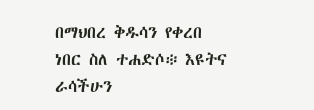በማህበረ ቅዱሳን የቀረበ ነበር ስለ ተሐድሶ፨ እዩትና ራሳችሁን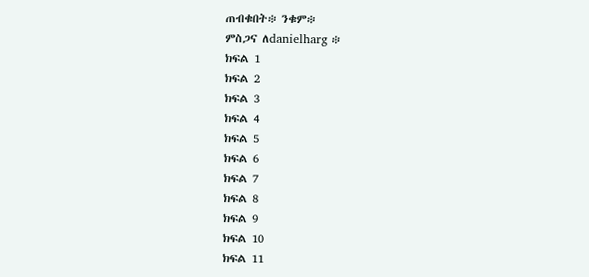ጠብቁበት፨ ንቁም፨
ምስጋና ለdanielharg ፨
ክፍል 1
ክፍል 2
ክፍል 3
ክፍል 4
ክፍል 5
ክፍል 6
ክፍል 7
ክፍል 8
ክፍል 9
ክፍል 10
ክፍል 11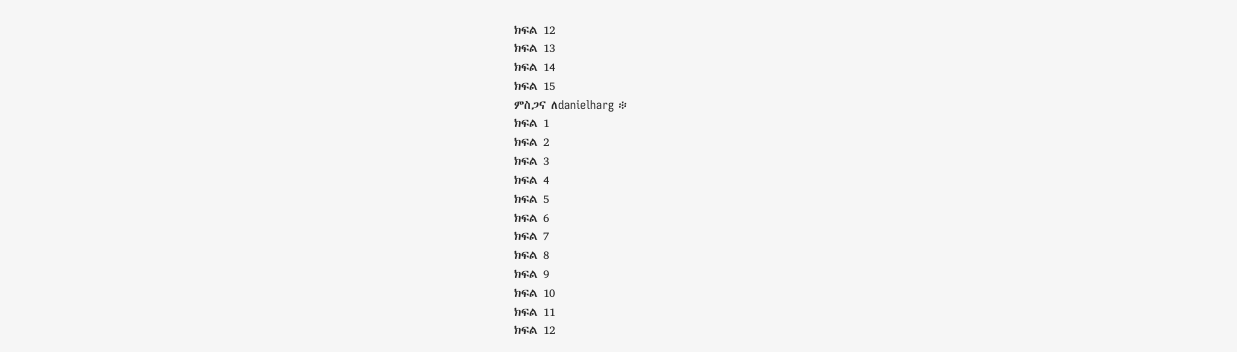ክፍል 12
ክፍል 13
ክፍል 14
ክፍል 15
ምስጋና ለdanielharg ፨
ክፍል 1
ክፍል 2
ክፍል 3
ክፍል 4
ክፍል 5
ክፍል 6
ክፍል 7
ክፍል 8
ክፍል 9
ክፍል 10
ክፍል 11
ክፍል 12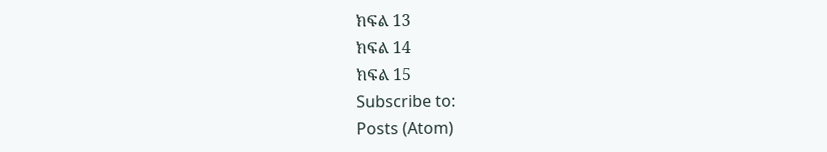ክፍል 13
ክፍል 14
ክፍል 15
Subscribe to:
Posts (Atom)